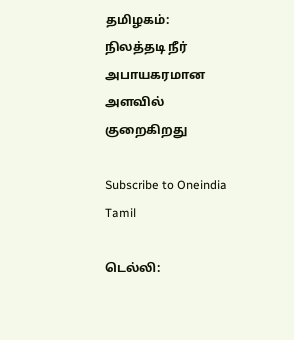தமிழகம்: நிலத்தடி நீர் அபாயகரமான அளவில் குறைகிறது

Subscribe to Oneindia Tamil

டெல்லி: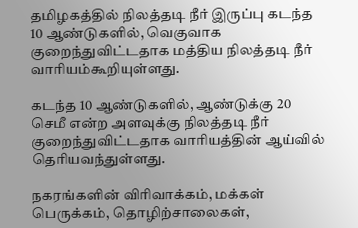தமிழகத்தில் நிலத்தடி நீர் இருப்பு கடந்த 10 ஆண்டுகளில், வெகுவாக குறைந்துவிட்டதாக மத்திய நிலத்தடி நீர் வாரியம்கூறியுள்ளது.

கடந்த 10 ஆண்டுகளில், ஆண்டுக்கு 20 செமீ என்ற அளவுக்கு நிலத்தடி நீர் குறைந்துவிட்டதாக வாரியத்தின் ஆய்வில் தெரியவந்துள்ளது.

நகரங்களின் விரிவாக்கம், மக்கள் பெருக்கம், தொழிற்சாலைகள்,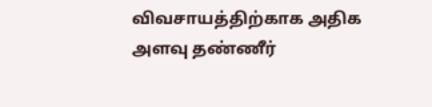விவசாயத்திற்காக அதிக அளவு தண்ணீர்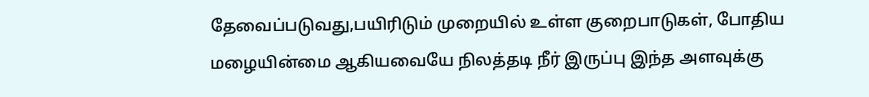தேவைப்படுவது,பயிரிடும் முறையில் உள்ள குறைபாடுகள், போதிய மழையின்மை ஆகியவையே நிலத்தடி நீர் இருப்பு இந்த அளவுக்கு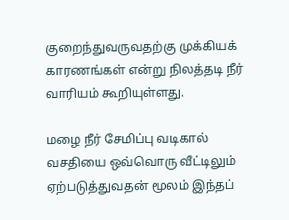குறைந்துவருவதற்கு முக்கியக் காரணங்கள் என்று நிலத்தடி நீர் வாரியம் கூறியுள்ளது.

மழை நீர் சேமிப்பு வடிகால் வசதியை ஒவ்வொரு வீட்டிலும் ஏற்படுத்துவதன் மூலம் இந்தப்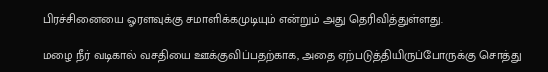பிரச்சினையை ஓரளவுக்கு சமாளிக்கமுடியும் என்றும் அது தெரிவித்துள்ளது.

மழை நீர் வடிகால் வசதியை ஊக்குவிப்பதற்காக, அதை ஏற்படுத்தியிருப்போருக்கு சொத்து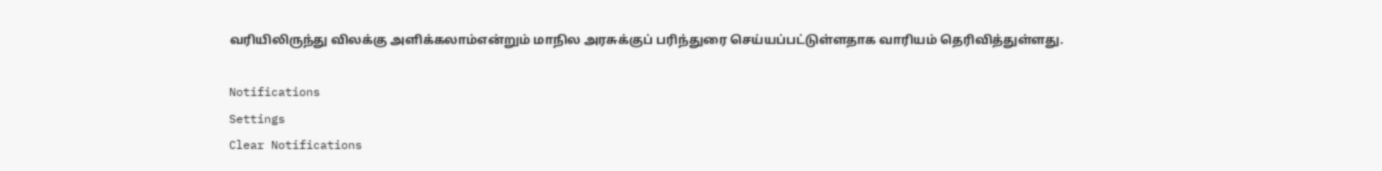வரியிலிருந்து விலக்கு அளிக்கலாம்என்றும் மாநில அரசுக்குப் பரிந்துரை செய்யப்பட்டுள்ளதாக வாரியம் தெரிவித்துள்ளது.

Notifications
Settings
Clear Notifications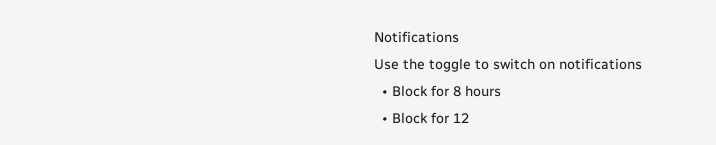Notifications
Use the toggle to switch on notifications
  • Block for 8 hours
  • Block for 12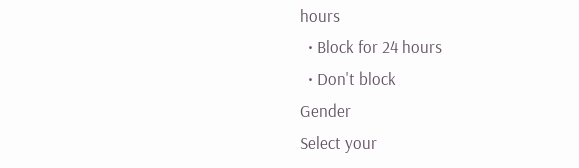hours
  • Block for 24 hours
  • Don't block
Gender
Select your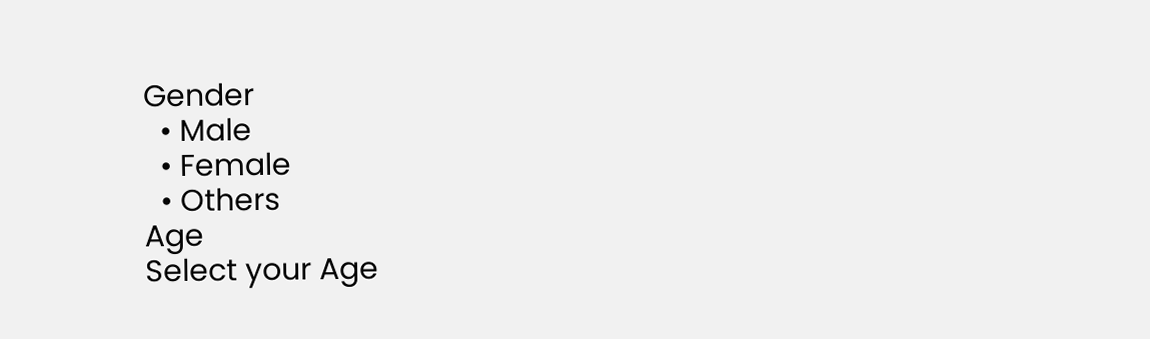Gender
  • Male
  • Female
  • Others
Age
Select your Age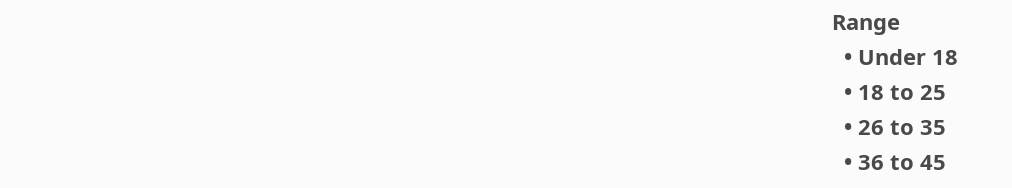Range
  • Under 18
  • 18 to 25
  • 26 to 35
  • 36 to 45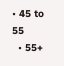• 45 to 55
  • 55+